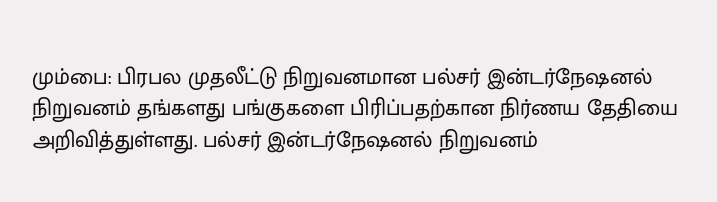மும்பை: பிரபல முதலீட்டு நிறுவனமான பல்சர் இன்டர்நேஷனல் நிறுவனம் தங்களது பங்குகளை பிரிப்பதற்கான நிர்ணய தேதியை அறிவித்துள்ளது. பல்சர் இன்டர்நேஷனல் நிறுவனம்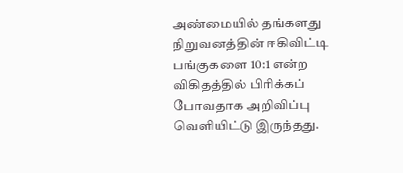அண்மையில் தங்களது நிறுவனத்தின் ஈகிவிட்டி பங்குகளை 10:1 என்ற விகிதத்தில் பிரிக்கப் போவதாக அறிவிப்பு வெளியிட்டு இருந்தது.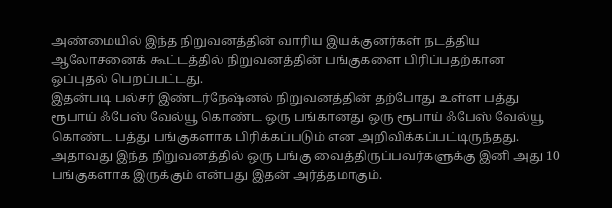அண்மையில் இந்த நிறுவனத்தின் வாரிய இயக்குனர்கள் நடத்திய ஆலோசனைக் கூட்டத்தில் நிறுவனத்தின் பங்குகளை பிரிப்பதற்கான ஒப்புதல் பெறப்பட்டது.
இதன்படி பல்சர் இண்டர்நேஷ்னல் நிறுவனத்தின் தற்போது உள்ள பத்து ரூபாய் ஃபேஸ் வேல்யூ கொண்ட ஒரு பங்கானது ஒரு ரூபாய் ஃபேஸ் வேல்யூ கொண்ட பத்து பங்குகளாக பிரிக்கப்படும் என அறிவிக்கப்பட்டிருந்தது. அதாவது இந்த நிறுவனத்தில் ஒரு பங்கு வைத்திருப்பவர்களுக்கு இனி அது 10 பங்குகளாக இருக்கும் என்பது இதன் அர்த்தமாகும்.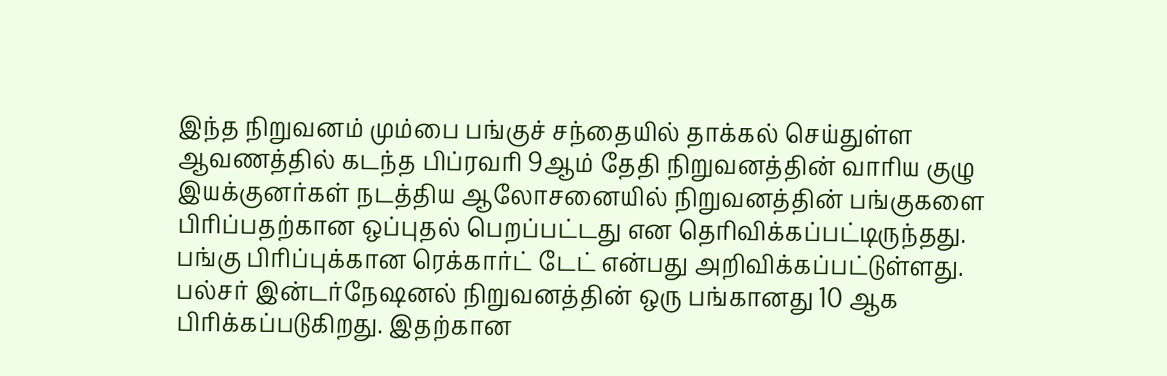இந்த நிறுவனம் மும்பை பங்குச் சந்தையில் தாக்கல் செய்துள்ள ஆவணத்தில் கடந்த பிப்ரவரி 9ஆம் தேதி நிறுவனத்தின் வாரிய குழு இயக்குனர்கள் நடத்திய ஆலோசனையில் நிறுவனத்தின் பங்குகளை பிரிப்பதற்கான ஒப்புதல் பெறப்பட்டது என தெரிவிக்கப்பட்டிருந்தது.
பங்கு பிரிப்புக்கான ரெக்கார்ட் டேட் என்பது அறிவிக்கப்பட்டுள்ளது. பல்சர் இன்டர்நேஷனல் நிறுவனத்தின் ஒரு பங்கானது 10 ஆக பிரிக்கப்படுகிறது. இதற்கான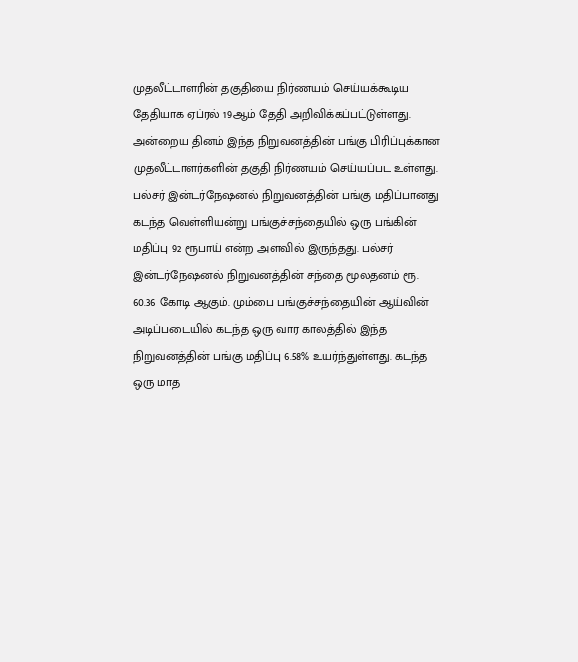முதலீட்டாளரின் தகுதியை நிர்ணயம் செய்யக்கூடிய தேதியாக ஏப்ரல் 19ஆம் தேதி அறிவிக்கப்பட்டுள்ளது. அன்றைய தினம் இந்த நிறுவனத்தின் பங்கு பிரிப்புக்கான முதலீட்டாளர்களின் தகுதி நிர்ணயம் செய்யப்பட உள்ளது.
பல்சர் இன்டர்நேஷனல் நிறுவனத்தின் பங்கு மதிப்பானது கடந்த வெள்ளியன்று பங்குச்சந்தையில் ஒரு பங்கின் மதிப்பு 92 ரூபாய் என்ற அளவில் இருந்தது. பல்சர் இன்டர்நேஷனல் நிறுவனத்தின் சந்தை மூலதனம் ரூ. 60.36 கோடி ஆகும். மும்பை பங்குச்சந்தையின் ஆய்வின் அடிப்படையில் கடந்த ஒரு வார காலத்தில் இந்த நிறுவனத்தின் பங்கு மதிப்பு 6.58% உயர்ந்துள்ளது. கடந்த ஒரு மாத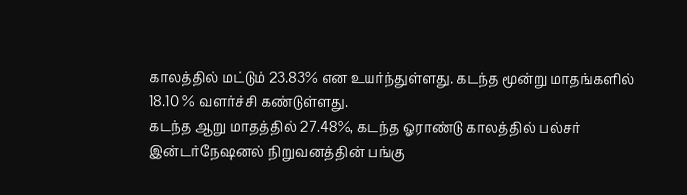காலத்தில் மட்டும் 23.83% என உயர்ந்துள்ளது. கடந்த மூன்று மாதங்களில் 18.10 % வளர்ச்சி கண்டுள்ளது.
கடந்த ஆறு மாதத்தில் 27.48%, கடந்த ஓராண்டு காலத்தில் பல்சர் இன்டர்நேஷனல் நிறுவனத்தின் பங்கு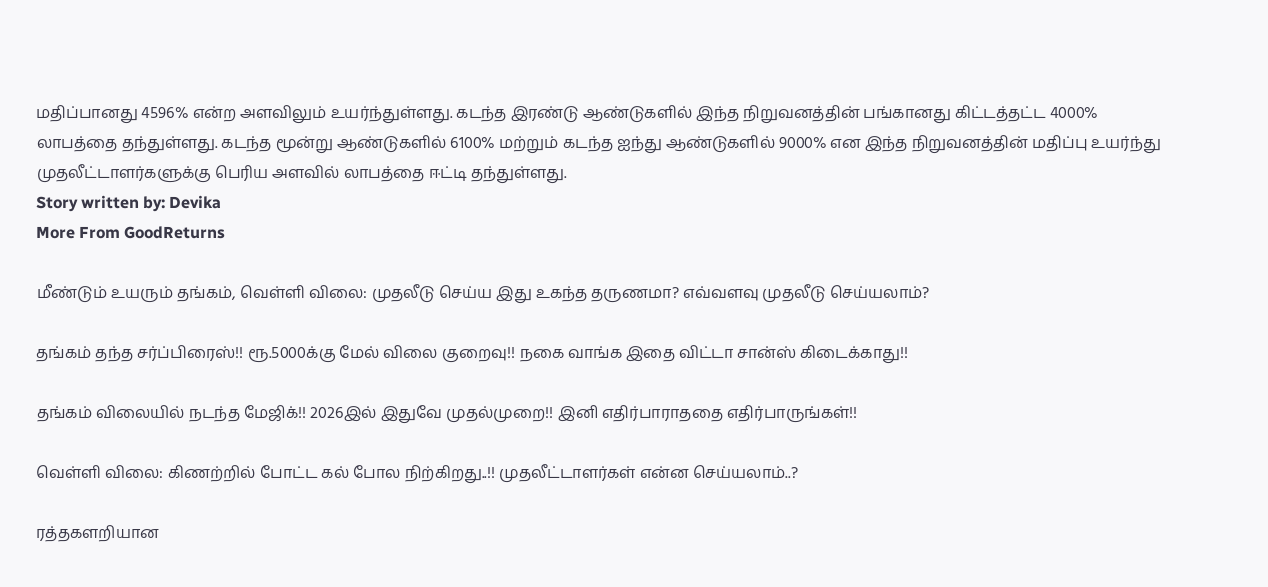மதிப்பானது 4596% என்ற அளவிலும் உயர்ந்துள்ளது. கடந்த இரண்டு ஆண்டுகளில் இந்த நிறுவனத்தின் பங்கானது கிட்டத்தட்ட 4000% லாபத்தை தந்துள்ளது. கடந்த மூன்று ஆண்டுகளில் 6100% மற்றும் கடந்த ஐந்து ஆண்டுகளில் 9000% என இந்த நிறுவனத்தின் மதிப்பு உயர்ந்து முதலீட்டாளர்களுக்கு பெரிய அளவில் லாபத்தை ஈட்டி தந்துள்ளது.
Story written by: Devika
More From GoodReturns

மீண்டும் உயரும் தங்கம், வெள்ளி விலை: முதலீடு செய்ய இது உகந்த தருணமா? எவ்வளவு முதலீடு செய்யலாம்?

தங்கம் தந்த சர்ப்பிரைஸ்!! ரூ.5000க்கு மேல் விலை குறைவு!! நகை வாங்க இதை விட்டா சான்ஸ் கிடைக்காது!!

தங்கம் விலையில் நடந்த மேஜிக்!! 2026இல் இதுவே முதல்முறை!! இனி எதிர்பாராததை எதிர்பாருங்கள்!!

வெள்ளி விலை: கிணற்றில் போட்ட கல் போல நிற்கிறது..!! முதலீட்டாளர்கள் என்ன செய்யலாம்..?

ரத்தகளறியான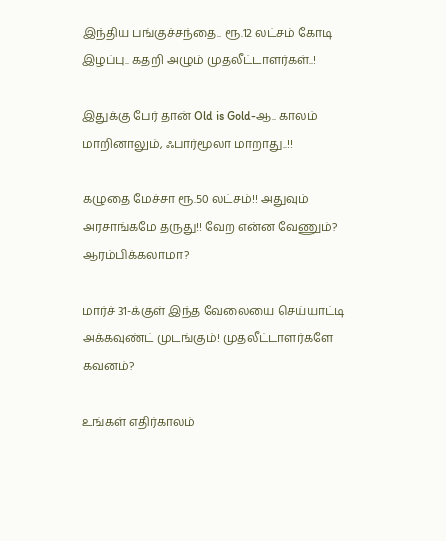இந்திய பங்குச்சந்தை.. ரூ.12 லட்சம் கோடி இழப்பு.. கதறி அழும் முதலீட்டாளர்கள்..!

இதுக்கு பேர் தான் Old is Gold-ஆ.. காலம் மாறினாலும், ஃபார்மூலா மாறாது..!!

கழுதை மேச்சா ரூ.50 லட்சம்!! அதுவும் அரசாங்கமே தருது!! வேற என்ன வேணும்? ஆரம்பிக்கலாமா?

மார்ச் 31-க்குள் இந்த வேலையை செய்யாட்டி அக்கவுண்ட் முடங்கும்! முதலீட்டாளர்களே கவனம்?

உங்கள் எதிர்காலம்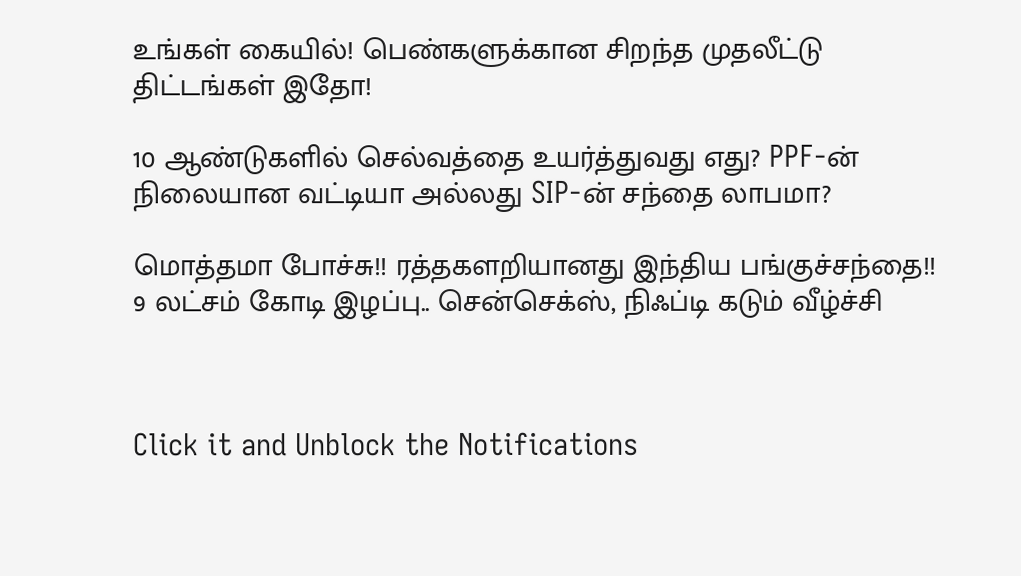உங்கள் கையில்! பெண்களுக்கான சிறந்த முதலீட்டு திட்டங்கள் இதோ!

10 ஆண்டுகளில் செல்வத்தை உயர்த்துவது எது? PPF-ன் நிலையான வட்டியா அல்லது SIP-ன் சந்தை லாபமா?

மொத்தமா போச்சு!! ரத்தகளறியானது இந்திய பங்குச்சந்தை!! 9 லட்சம் கோடி இழப்பு.. சென்செக்ஸ், நிஃப்டி கடும் வீழ்ச்சி



Click it and Unblock the Notifications